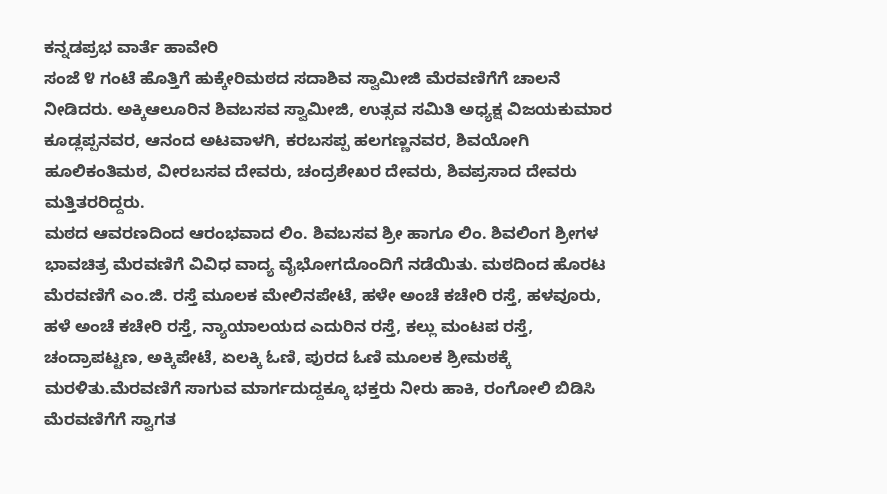ಕನ್ನಡಪ್ರಭ ವಾರ್ತೆ ಹಾವೇರಿ
ಸಂಜೆ ೪ ಗಂಟೆ ಹೊತ್ತಿಗೆ ಹುಕ್ಕೇರಿಮಠದ ಸದಾಶಿವ ಸ್ವಾಮೀಜಿ ಮೆರವಣಿಗೆಗೆ ಚಾಲನೆ ನೀಡಿದರು. ಅಕ್ಕಿಆಲೂರಿನ ಶಿವಬಸವ ಸ್ವಾಮೀಜಿ, ಉತ್ಸವ ಸಮಿತಿ ಅಧ್ಯಕ್ಷ ವಿಜಯಕುಮಾರ ಕೂಡ್ಲಪ್ಪನವರ, ಆನಂದ ಅಟವಾಳಗಿ, ಕರಬಸಪ್ಪ ಹಲಗಣ್ಣನವರ, ಶಿವಯೋಗಿ ಹೂಲಿಕಂತಿಮಠ, ವೀರಬಸವ ದೇವರು, ಚಂದ್ರಶೇಖರ ದೇವರು, ಶಿವಪ್ರಸಾದ ದೇವರು ಮತ್ತಿತರರಿದ್ದರು.
ಮಠದ ಆವರಣದಿಂದ ಆರಂಭವಾದ ಲಿಂ. ಶಿವಬಸವ ಶ್ರೀ ಹಾಗೂ ಲಿಂ. ಶಿವಲಿಂಗ ಶ್ರೀಗಳ ಭಾವಚಿತ್ರ ಮೆರವಣಿಗೆ ವಿವಿಧ ವಾದ್ಯ ವೈಭೋಗದೊಂದಿಗೆ ನಡೆಯಿತು. ಮಠದಿಂದ ಹೊರಟ ಮೆರವಣಿಗೆ ಎಂ.ಜಿ. ರಸ್ತೆ ಮೂಲಕ ಮೇಲಿನಪೇಟೆ, ಹಳೇ ಅಂಚೆ ಕಚೇರಿ ರಸ್ತೆ, ಹಳವೂರು, ಹಳೆ ಅಂಚೆ ಕಚೇರಿ ರಸ್ತೆ, ನ್ಯಾಯಾಲಯದ ಎದುರಿನ ರಸ್ತೆ, ಕಲ್ಲು ಮಂಟಪ ರಸ್ತೆ, ಚಂದ್ರಾಪಟ್ಟಣ, ಅಕ್ಕಿಪೇಟೆ, ಏಲಕ್ಕಿ ಓಣಿ, ಪುರದ ಓಣಿ ಮೂಲಕ ಶ್ರೀಮಠಕ್ಕೆ ಮರಳಿತು.ಮೆರವಣಿಗೆ ಸಾಗುವ ಮಾರ್ಗದುದ್ದಕ್ಕೂ ಭಕ್ತರು ನೀರು ಹಾಕಿ, ರಂಗೋಲಿ ಬಿಡಿಸಿ ಮೆರವಣಿಗೆಗೆ ಸ್ವಾಗತ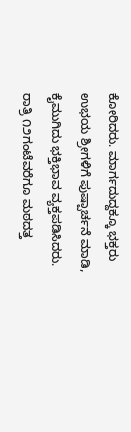ಕೋರಿದರು. ಮಾರ್ಗದುದ್ದಕ್ಕೂ ಭಕ್ತರು ಉಭಯ ಶ್ರೀಗಳಿಗೆ ಪುಷ್ಪಾರ್ಚನೆ ಮಾಡಿ, ಕೈಮುಗಿದು ಭಕ್ತಿಭಾವ ವ್ಯಕ್ತಪಡಿಸಿದರು. ರಾತ್ರಿ ೧೨ಗಂಟೆವರೆಗೂ ಮಠದತ್ತ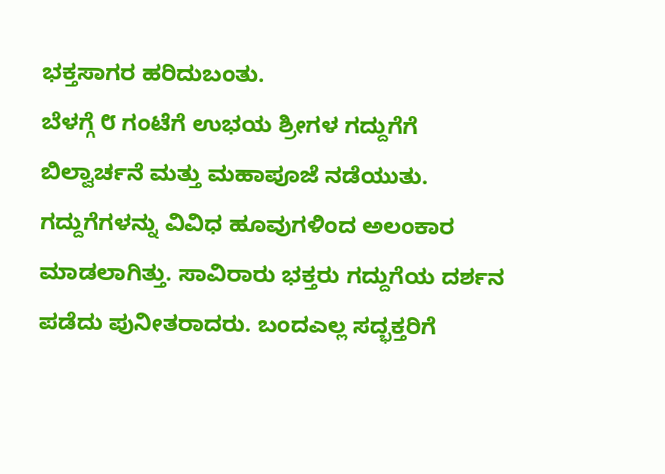ಭಕ್ತಸಾಗರ ಹರಿದುಬಂತು.
ಬೆಳಗ್ಗೆ ೮ ಗಂಟೆಗೆ ಉಭಯ ಶ್ರೀಗಳ ಗದ್ದುಗೆಗೆ ಬಿಲ್ವಾರ್ಚನೆ ಮತ್ತು ಮಹಾಪೂಜೆ ನಡೆಯುತು. ಗದ್ದುಗೆಗಳನ್ನು ವಿವಿಧ ಹೂವುಗಳಿಂದ ಅಲಂಕಾರ ಮಾಡಲಾಗಿತ್ತು. ಸಾವಿರಾರು ಭಕ್ತರು ಗದ್ದುಗೆಯ ದರ್ಶನ ಪಡೆದು ಪುನೀತರಾದರು. ಬಂದಎಲ್ಲ ಸದ್ಭಕ್ತರಿಗೆ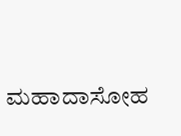ಮಹಾದಾಸೋಹ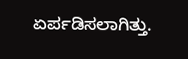ಏರ್ಪಡಿಸಲಾಗಿತ್ತು.